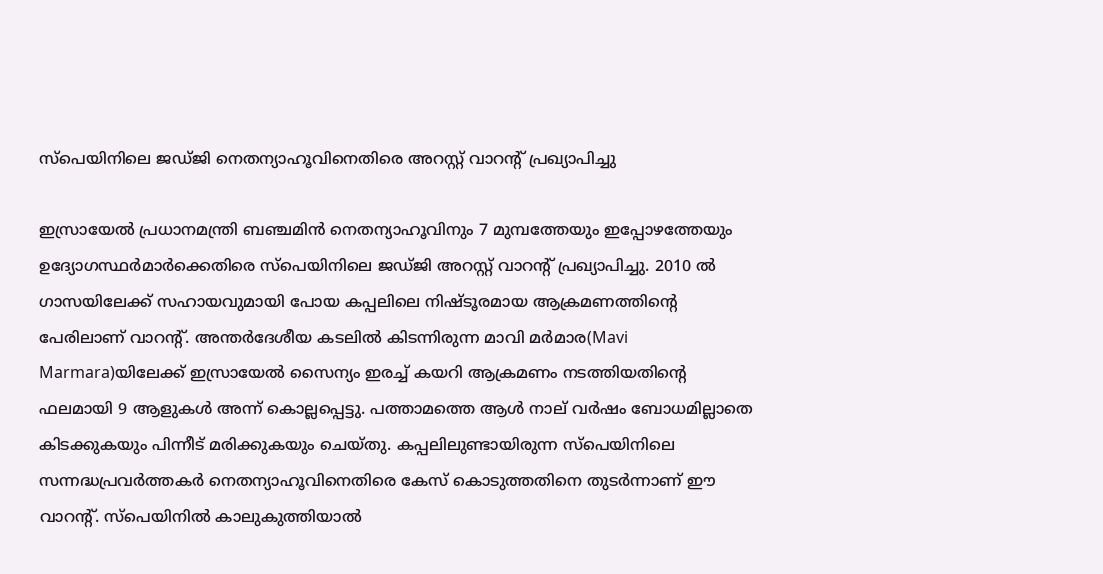സ്പെയിനിലെ ജഡ്ജി നെതന്യാഹൂവിനെതിരെ അറസ്റ്റ് വാറന്റ് പ്രഖ്യാപിച്ചു

ഇസ്രായേല്‍ പ്രധാനമന്ത്രി ബഞ്ചമിന്‍ നെതന്യാഹൂവിനും 7 മുമ്പത്തേയും ഇപ്പോഴത്തേയും ഉദ്യോഗസ്ഥര്‍മാര്‍ക്കെതിരെ സ്പെയിനിലെ ജഡ്ജി അറസ്റ്റ് വാറന്റ് പ്രഖ്യാപിച്ചു. 2010 ല്‍ ഗാസയിലേക്ക് സഹായവുമായി പോയ കപ്പലിലെ നിഷ്ടൂരമായ ആക്രമണത്തിന്റെ പേരിലാണ് വാറന്റ്. അന്തര്‍ദേശീയ കടലില്‍ കിടന്നിരുന്ന മാവി മര്‍മാര(Mavi Marmara)യിലേക്ക് ഇസ്രായേല്‍ സൈന്യം ഇരച്ച് കയറി ആക്രമണം നടത്തിയതിന്റെ ഫലമായി 9 ആളുകള്‍ അന്ന് കൊല്ലപ്പെട്ടു. പത്താമത്തെ ആള്‍ നാല് വര്‍ഷം ബോധമില്ലാതെ കിടക്കുകയും പിന്നീട് മരിക്കുകയും ചെയ്തു. കപ്പലിലുണ്ടായിരുന്ന സ്പെയിനിലെ സന്നദ്ധപ്രവര്‍ത്തകര്‍ നെതന്യാഹൂവിനെതിരെ കേസ് കൊടുത്തതിനെ തുടര്‍ന്നാണ് ഈ വാറന്റ്. സ്പെയിനില്‍ കാലുകുത്തിയാല്‍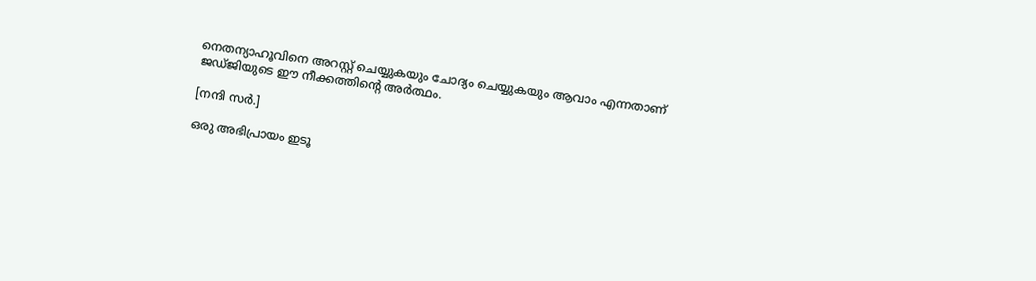നെതന്യാഹൂവിനെ അറസ്റ്റ് ചെയ്യുകയും ചോദ്യം ചെയ്യുകയും ആവാം എന്നതാണ് ജഡ്ജിയുടെ ഈ നീക്കത്തിന്റെ അര്‍ത്ഥം.

[നന്ദി സര്‍.]

ഒരു അഭിപ്രായം ഇടൂ